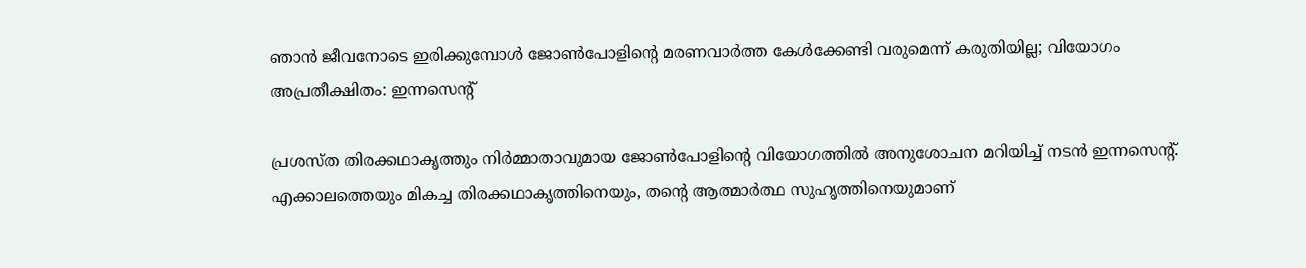ഞാന്‍ ജീവനോടെ ഇരിക്കുമ്പോള്‍ ജോണ്‍പോളിന്റെ മരണവാര്‍ത്ത കേള്‍ക്കേണ്ടി വരുമെന്ന് കരുതിയില്ല; വിയോഗം അപ്രതീക്ഷിതം: ഇന്നസെന്റ്

പ്രശസ്ത തിരക്കഥാകൃത്തും നിര്‍മ്മാതാവുമായ ജോണ്‍പോളിന്റെ വിയോഗത്തില്‍ അനുശോചന മറിയിച്ച് നടന്‍ ഇന്നസെന്റ്. എക്കാലത്തെയും മികച്ച തിരക്കഥാകൃത്തിനെയും, തന്റെ ആത്മാര്‍ത്ഥ സുഹൃത്തിനെയുമാണ്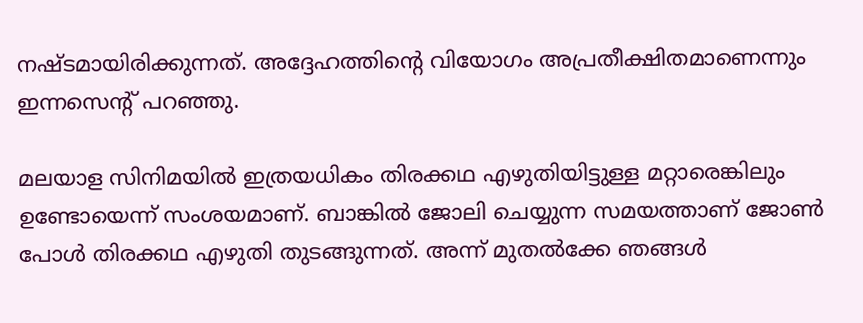നഷ്ടമായിരിക്കുന്നത്. അദ്ദേഹത്തിന്റെ വിയോഗം അപ്രതീക്ഷിതമാണെന്നും ഇന്നസെന്റ് പറഞ്ഞു.

മലയാള സിനിമയില്‍ ഇത്രയധികം തിരക്കഥ എഴുതിയിട്ടുള്ള മറ്റാരെങ്കിലും ഉണ്ടോയെന്ന് സംശയമാണ്. ബാങ്കില്‍ ജോലി ചെയ്യുന്ന സമയത്താണ് ജോണ്‍ പോള്‍ തിരക്കഥ എഴുതി തുടങ്ങുന്നത്. അന്ന് മുതല്‍ക്കേ ഞങ്ങള്‍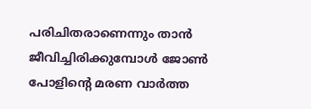പരിചിതരാണെന്നും താന്‍ ജീവിച്ചിരിക്കുമ്പോള്‍ ജോണ്‍ പോളിന്റെ മരണ വാര്‍ത്ത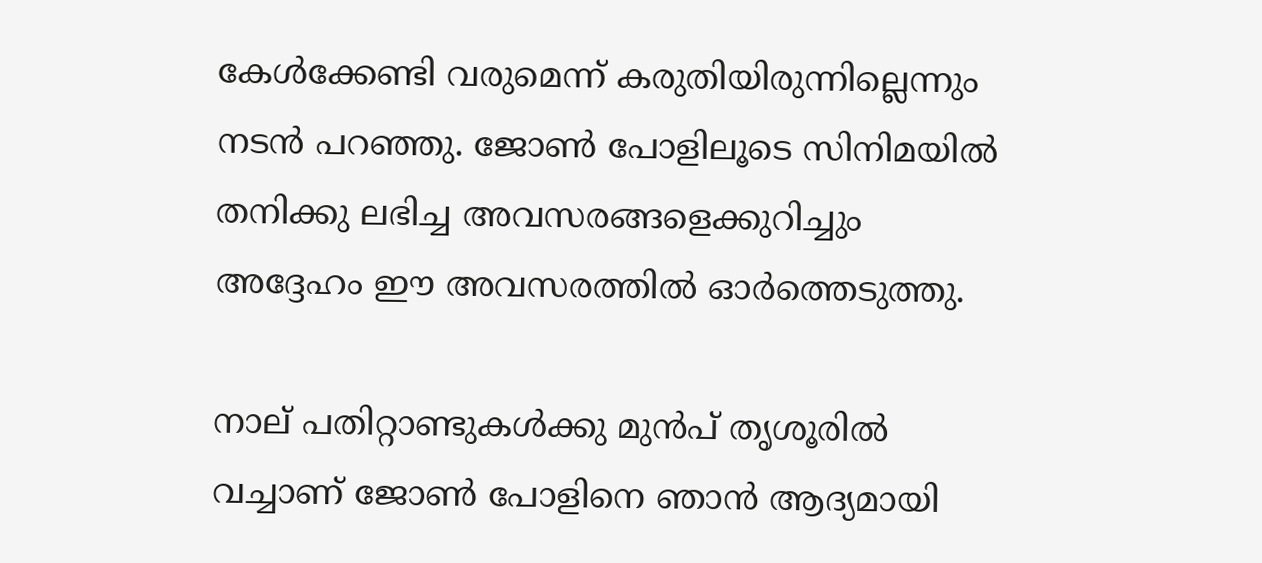കേള്‍ക്കേണ്ടി വരുമെന്ന് കരുതിയിരുന്നില്ലെന്നും നടന്‍ പറഞ്ഞു. ജോണ്‍ പോളിലൂടെ സിനിമയില്‍ തനിക്കു ലഭിച്ച അവസരങ്ങളെക്കുറിച്ചും അദ്ദേഹം ഈ അവസരത്തില്‍ ഓര്‍ത്തെടുത്തു.

നാല് പതിറ്റാണ്ടുകള്‍ക്കു മുന്‍പ് തൃശൂരില്‍ വച്ചാണ് ജോണ്‍ പോളിനെ ഞാന്‍ ആദ്യമായി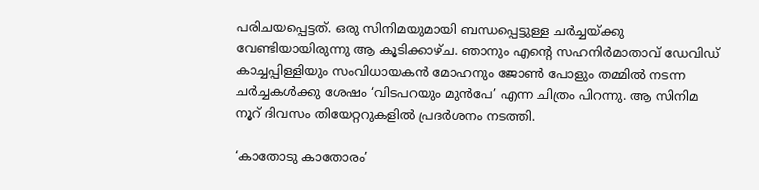പരിചയപ്പെട്ടത്. ഒരു സിനിമയുമായി ബന്ധപ്പെട്ടുള്ള ചര്‍ച്ചയ്ക്കു വേണ്ടിയായിരുന്നു ആ കൂടിക്കാഴ്ച. ഞാനും എന്റെ സഹനിര്‍മാതാവ് ഡേവിഡ് കാച്ചപ്പിള്ളിയും സംവിധായകന്‍ മോഹനും ജോണ്‍ പോളും തമ്മില്‍ നടന്ന ചര്‍ച്ചകള്‍ക്കു ശേഷം ‘വിടപറയും മുന്‍പേ’ എന്ന ചിത്രം പിറന്നു. ആ സിനിമ നൂറ് ദിവസം തിയേറ്ററുകളില്‍ പ്രദര്‍ശനം നടത്തി.

‘കാതോടു കാതോരം’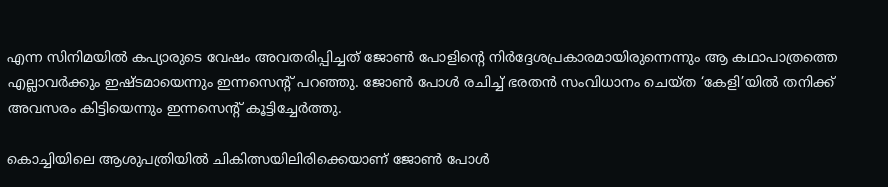എന്ന സിനിമയില്‍ കപ്യാരുടെ വേഷം അവതരിപ്പിച്ചത് ജോണ്‍ പോളിന്റെ നിര്‍ദ്ദേശപ്രകാരമായിരുന്നെന്നും ആ കഥാപാത്രത്തെ എല്ലാവര്‍ക്കും ഇഷ്ടമായെന്നും ഇന്നസെന്റ് പറഞ്ഞു. ജോണ്‍ പോള്‍ രചിച്ച് ഭരതന്‍ സംവിധാനം ചെയ്ത ‘കേളി’യില്‍ തനിക്ക് അവസരം കിട്ടിയെന്നും ഇന്നസെന്റ് കൂട്ടിച്ചേര്‍ത്തു.

കൊച്ചിയിലെ ആശുപത്രിയില്‍ ചികിത്സയിലിരിക്കെയാണ് ജോണ്‍ പോള്‍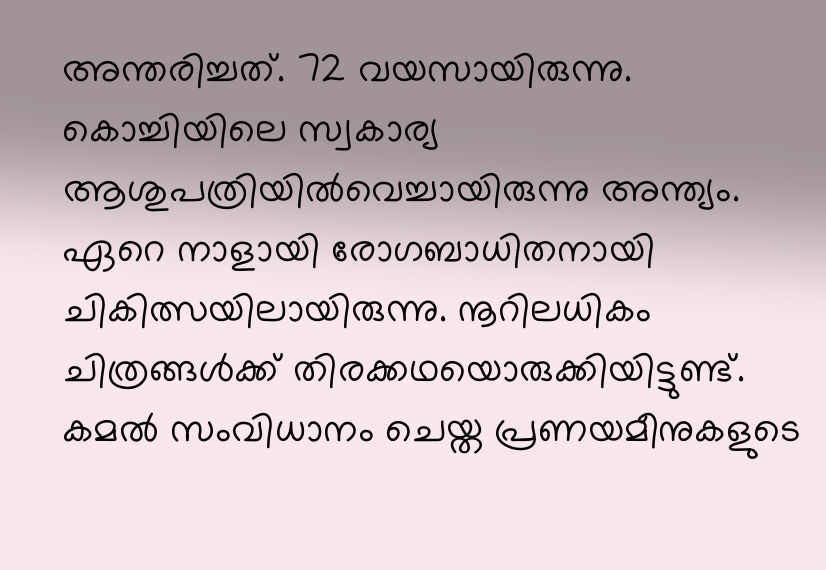അന്തരിച്ചത്. 72 വയസായിരുന്നു. കൊച്ചിയിലെ സ്വകാര്യ ആശുപത്രിയില്‍വെച്ചായിരുന്നു അന്ത്യം. ഏറെ നാളായി രോഗബാധിതനായി ചികിത്സയിലായിരുന്നു. നൂറിലധികം ചിത്രങ്ങള്‍ക്ക് തിരക്കഥയൊരുക്കിയിട്ടുണ്ട്.  കമല്‍ സംവിധാനം ചെയ്ത പ്രണയമീനുകളുടെ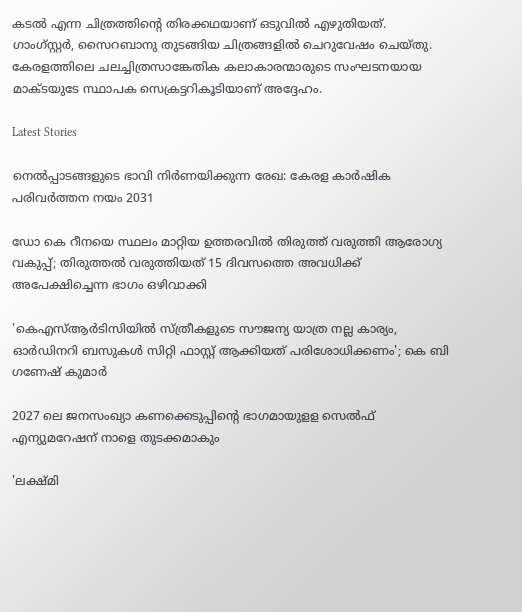കടല്‍ എന്ന ചിത്രത്തിന്റെ തിരക്കഥയാണ് ഒടുവില്‍ എഴുതിയത്.  ഗാംഗ്സ്റ്റര്‍, സൈറബാനു തുടങ്ങിയ ചിത്രങ്ങളില്‍ ചെറുവേഷം ചെയ്തു.  കേരളത്തിലെ ചലച്ചിത്രസാങ്കേതിക കലാകാരന്മാരുടെ സംഘടനയായ മാക്ടയുടേ സ്ഥാപക സെക്രട്ടറികൂടിയാണ് അദ്ദേഹം.

Latest Stories

നെൽപ്പാടങ്ങളുടെ ഭാവി നിർണയിക്കുന്ന രേഖ: കേരള കാർഷിക പരിവർത്തന നയം 2031

ഡോ കെ റീനയെ സ്ഥലം മാറ്റിയ ഉത്തരവിൽ തിരുത്ത് വരുത്തി ആരോഗ്യ വകുപ്പ്; തിരുത്തൽ വരുത്തിയത് 15 ദിവസത്തെ അവധിക്ക് അപേക്ഷിച്ചെന്ന ഭാഗം ഒഴിവാക്കി

'കെഎസ്ആർടിസിയിൽ സ്ത്രീകളുടെ സൗജന്യ യാത്ര നല്ല കാര്യം, ഓർഡിനറി ബസുകൾ സിറ്റി ഫാസ്റ്റ് ആക്കിയത് പരിശോധിക്കണം'; കെ ബി ഗണേഷ് കുമാർ

2027 ലെ ജനസംഖ്യാ കണക്കെടുപ്പിന്റെ ഭാഗമായുളള സെൽഫ് എന്യുമറേഷന് നാളെ തുടക്കമാകും

'ലക്ഷ്‌മി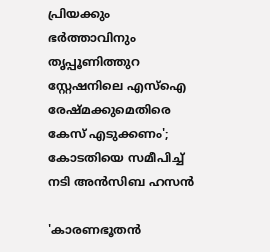പ്രിയക്കും ഭർത്താവിനും തൃപ്പൂണിത്തുറ സ്റ്റേഷനിലെ എസ്ഐ രേഷ്‌മക്കുമെതിരെ കേസ് എടുക്കണം'; കോടതിയെ സമീപിച്ച് നടി അൻസിബ ഹസൻ

'കാരണഭൂതൻ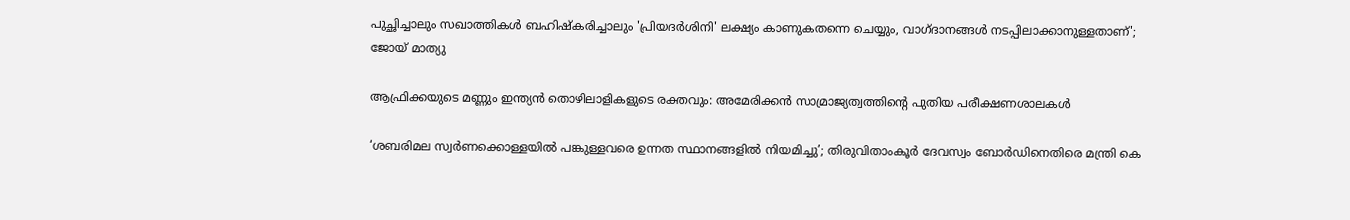പുച്ഛിച്ചാലും സഖാത്തികൾ ബഹിഷ്കരിച്ചാലും 'പ്രിയദർശിനി' ലക്ഷ്യം കാണുകതന്നെ ചെയ്യും, വാഗ്ദാനങ്ങൾ നടപ്പിലാക്കാനുള്ളതാണ്'; ജോയ് മാത്യു

ആഫ്രിക്കയുടെ മണ്ണും ഇന്ത്യൻ തൊഴിലാളികളുടെ രക്തവും: അമേരിക്കൻ സാമ്രാജ്യത്വത്തിന്റെ പുതിയ പരീക്ഷണശാലകൾ

‘ശബരിമല സ്വർണക്കൊള്ളയിൽ പങ്കുള്ളവരെ ഉന്നത സ്ഥാനങ്ങളിൽ നിയമിച്ചു’; തിരുവിതാംകൂർ ദേവസ്വം ബോർഡിനെതിരെ മന്ത്രി കെ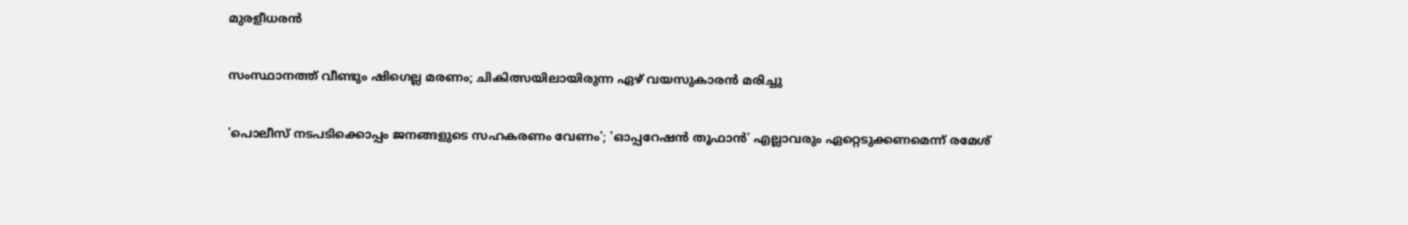മുരളീധരൻ

സംസ്ഥാനത്ത് വീണ്ടും ഷിഗെല്ല മരണം; ചികിത്സയിലായിരുന്ന ഏഴ് വയസുകാരൻ മരിച്ചു

'പൊലീസ് നടപടിക്കൊപ്പം ജനങ്ങളുടെ സഹകരണം വേണം'; 'ഓപ്പറേഷൻ തൂഫാൻ' എല്ലാവരും ഏറ്റെടുക്കണമെന്ന് രമേശ്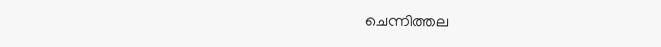ചെന്നിത്തല